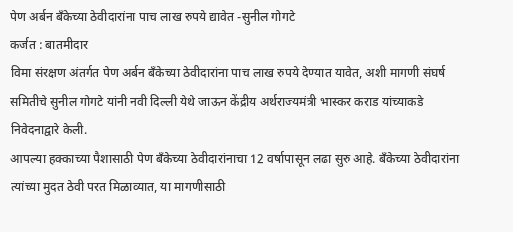पेण अर्बन बँकेच्या ठेवीदारांना पाच लाख रुपये द्यावेत -सुनील गोगटे
कर्जत : बातमीदार
विमा संरक्षण अंतर्गत पेण अर्बन बँकेच्या ठेवीदारांना पाच लाख रुपये देण्यात यावेत, अशी मागणी संघर्ष समितीचे सुनील गोगटे यांनी नवी दिल्ली येथे जाऊन केंद्रीय अर्थराज्यमंत्री भास्कर कराड यांच्याकडे निवेदनाद्वारे केली.
आपल्या हक्काच्या पैशासाठी पेण बँकेच्या ठेवीदारांनाचा 12 वर्षापासून लढा सुरु आहे. बँकेच्या ठेवीदारांना त्यांच्या मुदत ठेवी परत मिळाव्यात, या मागणीसाठी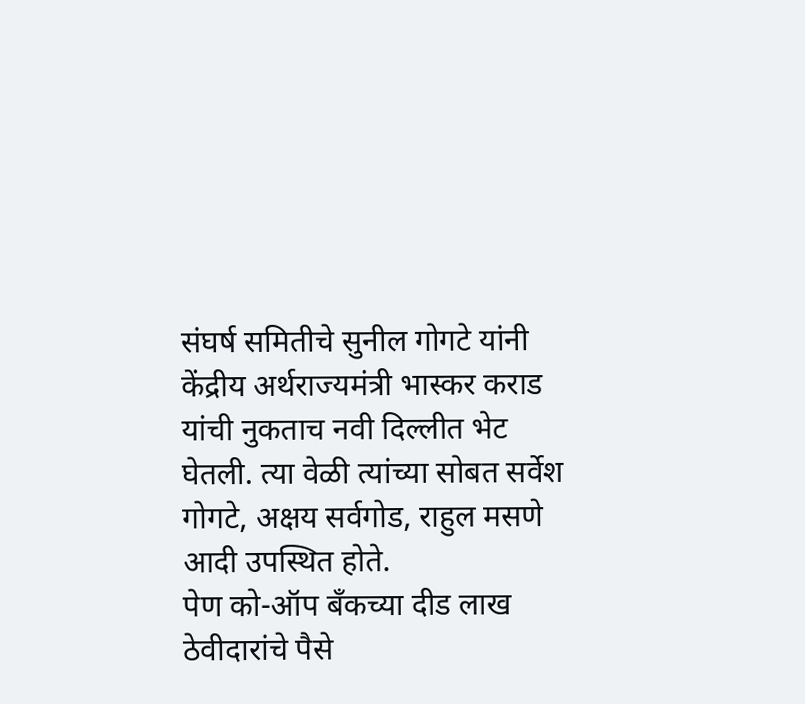संघर्ष समितीचे सुनील गोगटे यांनी केंद्रीय अर्थराज्यमंत्री भास्कर कराड यांची नुकताच नवी दिल्लीत भेट घेतली. त्या वेळी त्यांच्या सोबत सर्वेश गोगटे, अक्षय सर्वगोड, राहुल मसणे आदी उपस्थित होते.
पेण को-ऑप बँकच्या दीड लाख ठेवीदारांचे पैसे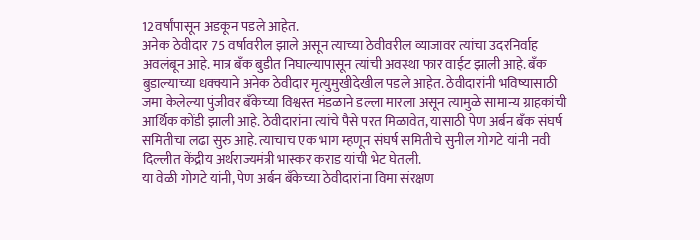12वर्षांपासून अडकून पडले आहेत.
अनेक ठेवीदार 75 वर्षावरील झाले असून त्याच्या ठेवीवरील व्याजावर त्यांचा उदरनिर्वाह अवलंबून आहे. मात्र बँक बुडीत निघाल्यापासून त्यांची अवस्था फार वाईट झाली आहे. बँक बुडाल्याच्या धक्क्याने अनेक ठेवीदार मृत्युमुखीदेखील पडले आहेत. ठेवीदारांनी भविष्यासाठी जमा केलेल्या पुंजीवर बँकेच्या विश्वस्त मंडळाने डल्ला मारला असून त्यामुळे सामान्य ग्राहकांची आर्थिक कोंडी झाली आहे. ठेवीदारांना त्यांचे पैसे परत मिळावेत, यासाठी पेण अर्बन बँक संघर्ष समितीचा लढा सुरु आहे. त्याचाच एक भाग म्हणून संघर्ष समितीचे सुनील गोगटे यांनी नवी दिल्लीत केंद्रीय अर्थराज्यमंत्री भास्कर कराड यांची भेट घेतली.
या वेळी गोगटे यांनी, पेण अर्बन बँकेच्या ठेवीदारांना विमा संरक्षण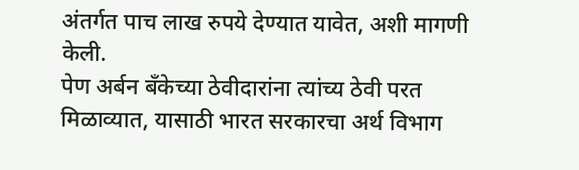अंतर्गत पाच लाख रुपये देण्यात यावेत, अशी मागणी केली.
पेण अर्बन बँकेच्या ठेवीदारांना त्यांच्य ठेवी परत मिळाव्यात, यासाठी भारत सरकारचा अर्थ विभाग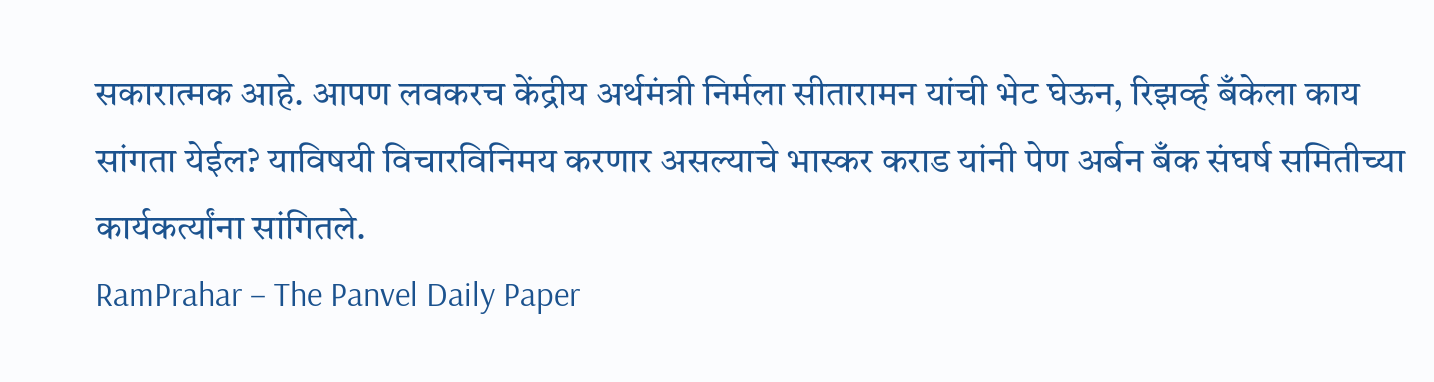सकारात्मक आहे. आपण लवकरच केंद्रीय अर्थमंत्री निर्मला सीतारामन यांची भेट घेऊन, रिझर्व्ह बँकेला काय सांगता येईल? याविषयी विचारविनिमय करणार असल्याचे भास्कर कराड यांनी पेण अर्बन बँक संघर्ष समितीच्या कार्यकर्त्यांना सांगितले.
RamPrahar – The Panvel Daily Paper